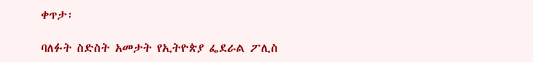ቀጥታ፡

ባለፉት ስድስት አመታት የኢትዮጵያ ፌደራል ፖሊስ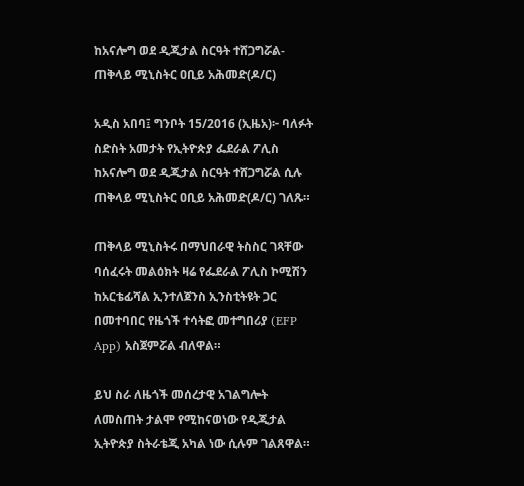ከአናሎግ ወደ ዲጂታል ስርዓት ተሸጋግሯል- ጠቅላይ ሚኒስትር ዐቢይ አሕመድ(ዶ/ር)

አዲስ አበባ፤ ግንቦት 15/2016 (ኢዜአ)፦ ባለፉት ስድስት አመታት የኢትዮጵያ ፌደራል ፖሊስ ከአናሎግ ወደ ዲጂታል ስርዓት ተሸጋግሯል ሲሉ ጠቅላይ ሚኒስትር ዐቢይ አሕመድ(ዶ/ር) ገለጹ።

ጠቅላይ ሚኒስትሩ በማህበራዊ ትስስር ገጻቸው ባሰፈሩት መልዕክት ዛሬ የፌደራል ፖሊስ ኮሚሽን ከአርቴፊሻል ኢንተለጀንስ ኢንስቲትዩት ጋር በመተባበር የዜጎች ተሳትፎ መተግበሪያ (EFP App) አስጀምሯል ብለዋል።

ይህ ስራ ለዜጎች መሰረታዊ አገልግሎት ለመስጠት ታልሞ የሚከናወነው የዲጂታል ኢትዮጵያ ስትራቴጂ አካል ነው ሲሉም ገልጸዋል።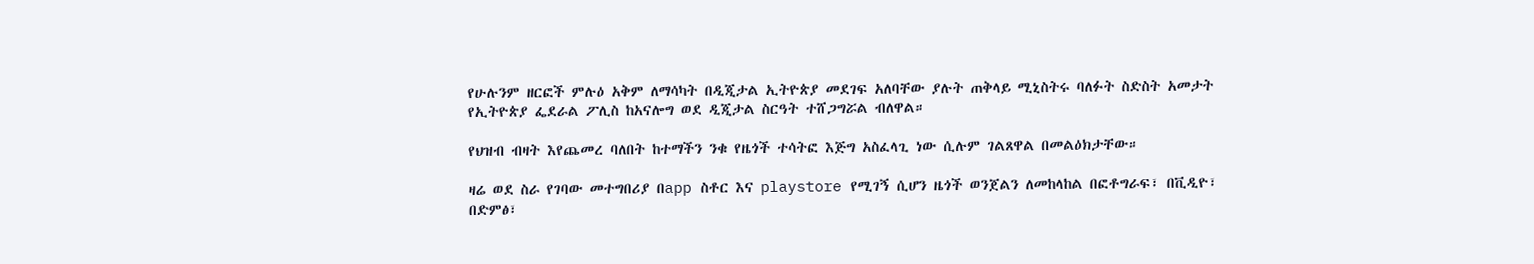የሁሉንም ዘርፎች ምሉዕ አቅም ለማሳካት በዲጂታል ኢትዮጵያ መደገፍ አለባቸው ያሉት ጠቅላይ ሚኒስትሩ ባለፉት ስድስት አመታት የኢትዮጵያ ፌደራል ፖሊስ ከአናሎግ ወደ ዲጂታል ስርዓት ተሸጋግሯል ብለዋል።

የህዝብ ብዛት እየጨመረ ባለበት ከተማችን ንቁ የዜጎች ተሳትፎ እጅግ አስፈላጊ ነው ሲሉም ገልጸዋል በመልዕክታቸው።

ዛሬ ወደ ስራ የገባው መተግበሪያ በapp ስቶር እና playstore የሚገኝ ሲሆን ዜጎች ወንጀልን ለመከላከል በፎቶግራፍ፣ በቪዲዮ፣ በድምፅ፣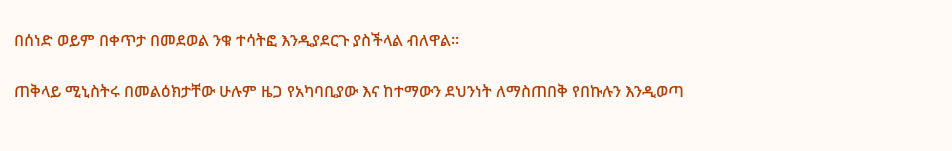በሰነድ ወይም በቀጥታ በመደወል ንቁ ተሳትፎ እንዲያደርጉ ያስችላል ብለዋል።

ጠቅላይ ሚኒስትሩ በመልዕክታቸው ሁሉም ዜጋ የአካባቢያው እና ከተማውን ደህንነት ለማስጠበቅ የበኩሉን እንዲወጣ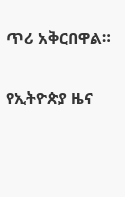ጥሪ አቅርበዋል።

የኢትዮጵያ ዜና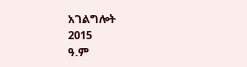አገልግሎት
2015
ዓ.ም